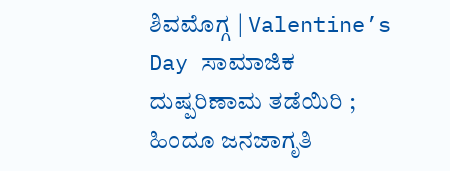ಶಿವಮೊಗ್ಗ | Valentine’s Day ಸಾಮಾಜಿಕ ದುಷ್ಪರಿಣಾಮ ತಡೆಯಿರಿ ; ಹಿಂದೂ ಜನಜಾಗೃತಿ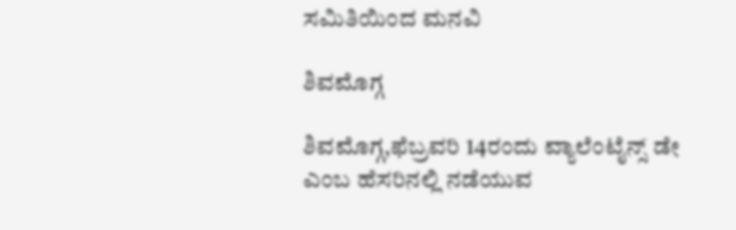ಸಮಿತಿಯಿಂದ ಮನವಿ

ಶಿವಮೊಗ್ಗ

ಶಿವಮೊಗ್ಗ,ಫೆಬ್ರವರಿ 14ರಂದು ವ್ಯಾಲೆಂಟೈನ್ಸ್ ಡೇ ಎಂಬ ಹೆಸರಿನಲ್ಲಿ ನಡೆಯುವ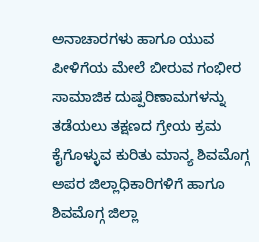ಅನಾಚಾರಗಳು ಹಾಗೂ ಯುವ ಪೀಳಿಗೆಯ ಮೇಲೆ ಬೀರುವ ಗಂಭೀರ ಸಾಮಾಜಿಕ ದುಷ್ಪರಿಣಾಮಗಳನ್ನು ತಡೆಯಲು ತಕ್ಷಣದ ಗ್ರೇಯ ಕ್ರಮ ಕೈಗೊಳ್ಳುವ ಕುರಿತು ಮಾನ್ಯ ಶಿವಮೊಗ್ಗ ಅಪರ ಜಿಲ್ಲಾಧಿಕಾರಿಗಳಿಗೆ ಹಾಗೂ ಶಿವಮೊಗ್ಗ ಜಿಲ್ಲಾ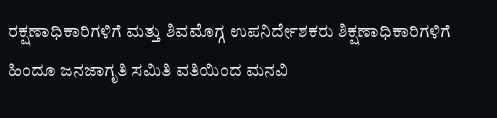ರಕ್ಷಣಾಧಿಕಾರಿಗಳಿಗೆ ಮತ್ತು ಶಿವಮೊಗ್ಗ ಉಪನಿರ್ದೇಶಕರು ಶಿಕ್ಷಣಾಧಿಕಾರಿಗಳಿಗೆ ಹಿಂದೂ ಜನಜಾಗೃತಿ ಸಮಿತಿ ವತಿಯಿಂದ ಮನವಿ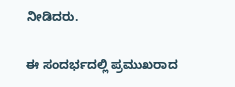ನೀಡಿದರು.

ಈ ಸಂದರ್ಭದಲ್ಲಿ ಪ್ರಮುಖರಾದ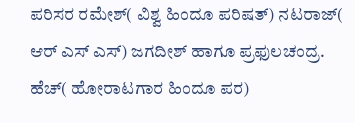ಪರಿಸರ ರಮೇಶ್( ವಿಶ್ವ ಹಿಂದೂ ಪರಿಷತ್) ನಟರಾಜ್( ಆರ್ ಎಸ್ ಎಸ್) ಜಗದೀಶ್ ಹಾಗೂ ಪ್ರಫುಲಚಂದ್ರ. ಹೆಚ್( ಹೋರಾಟಗಾರ ಹಿಂದೂ ಪರ)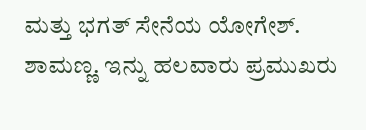ಮತ್ತು ಭಗತ್ ಸೇನೆಯ ಯೋಗೇಶ್. ಶಾಮಣ್ಣ. ಇನ್ನು ಹಲವಾರು ಪ್ರಮುಖರು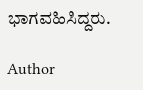ಭಾಗವಹಿಸಿದ್ದರು.

Author